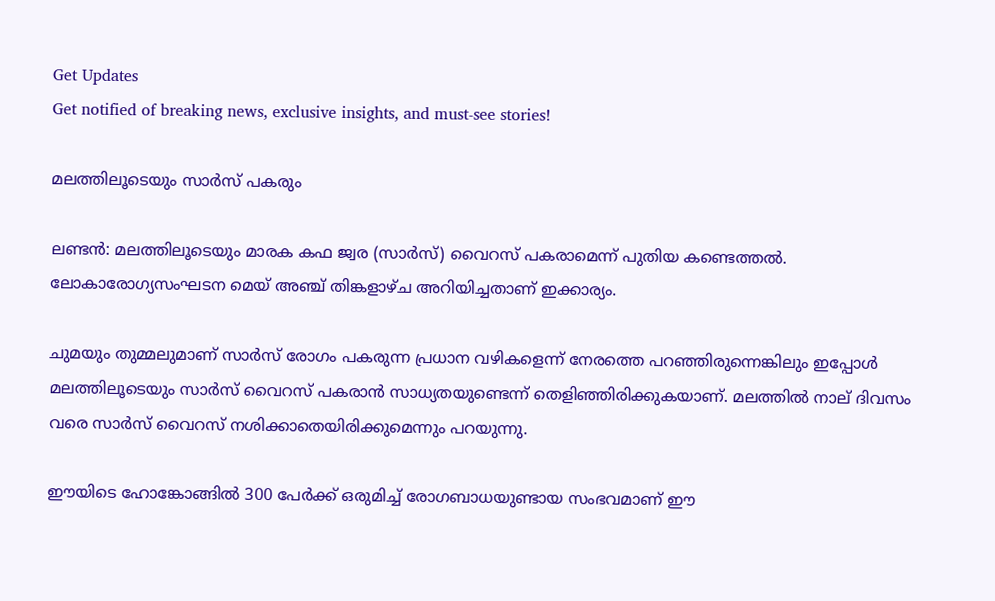Get Updates
Get notified of breaking news, exclusive insights, and must-see stories!

മലത്തിലൂടെയും സാര്‍സ് പകരും

ലണ്ടന്‍: മലത്തിലൂടെയും മാരക കഫ ജ്വര (സാര്‍സ്) വൈറസ് പകരാമെന്ന് പുതിയ കണ്ടെത്തല്‍. ലോകാരോഗ്യസംഘടന മെയ് അഞ്ച് തിങ്കളാഴ്ച അറിയിച്ചതാണ് ഇക്കാര്യം.

ചുമയും തുമ്മലുമാണ് സാര്‍സ് രോഗം പകരുന്ന പ്രധാന വഴികളെന്ന് നേരത്തെ പറഞ്ഞിരുന്നെങ്കിലും ഇപ്പോള്‍ മലത്തിലൂടെയും സാര്‍സ് വൈറസ് പകരാന്‍ സാധ്യതയുണ്ടെന്ന് തെളിഞ്ഞിരിക്കുകയാണ്. മലത്തില്‍ നാല് ദിവസം വരെ സാര്‍സ് വൈറസ് നശിക്കാതെയിരിക്കുമെന്നും പറയുന്നു.

ഈയിടെ ഹോങ്കോങ്ങില്‍ 300 പേര്‍ക്ക് ഒരുമിച്ച് രോഗബാധയുണ്ടായ സംഭവമാണ് ഈ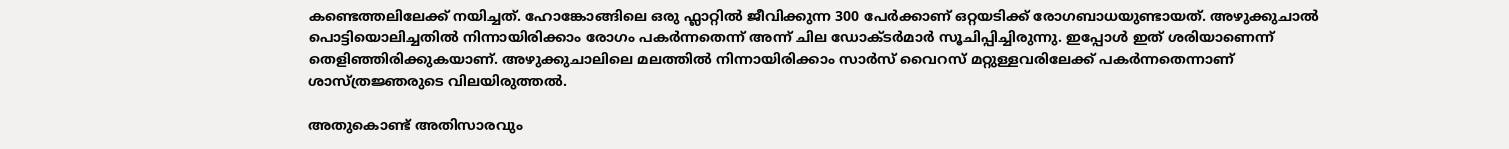കണ്ടെത്തലിലേക്ക് നയിച്ചത്. ഹോങ്കോങ്ങിലെ ഒരു ഫ്ലാറ്റില്‍ ജീവിക്കുന്ന 300 പേര്‍ക്കാണ് ഒറ്റയടിക്ക് രോഗബാധയുണ്ടായത്. അഴുക്കുചാല്‍ പൊട്ടിയൊലിച്ചതില്‍ നിന്നായിരിക്കാം രോഗം പകര്‍ന്നതെന്ന് അന്ന് ചില ഡോക്ടര്‍മാര്‍ സൂചിപ്പിച്ചിരുന്നു. ഇപ്പോള്‍ ഇത് ശരിയാണെന്ന് തെളിഞ്ഞിരിക്കുകയാണ്. അഴുക്കുചാലിലെ മലത്തില്‍ നിന്നായിരിക്കാം സാര്‍സ് വൈറസ് മറ്റുള്ളവരിലേക്ക് പകര്‍ന്നതെന്നാണ് ശാസ്ത്രജ്ഞരുടെ വിലയിരുത്തല്‍.

അതുകൊണ്ട് അതിസാരവും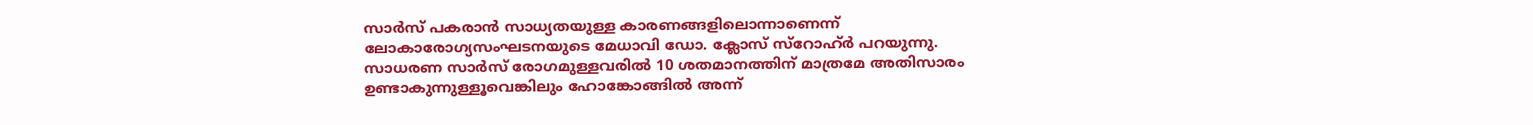സാര്‍സ് പകരാന്‍ സാധ്യതയുള്ള കാരണങ്ങളിലൊന്നാണെന്ന് ലോകാരോഗ്യസംഘടനയുടെ മേധാവി ഡോ. ക്ലോസ് സ്റോഹ്ര്‍ പറയുന്നു. സാധരണ സാര്‍സ് രോഗമുള്ളവരില്‍ 10 ശതമാനത്തിന് മാത്രമേ അതിസാരം ഉണ്ടാകുന്നുള്ളൂവെങ്കിലും ഹോങ്കോങ്ങില്‍ അന്ന്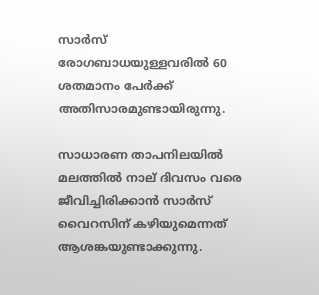സാര്‍സ് രോഗബാധയുള്ളവരില്‍ 60 ശതമാനം പേര്‍ക്ക് അതിസാരമുണ്ടായിരുന്നു.

സാധാരണ താപനിലയില്‍ മലത്തില്‍ നാല് ദിവസം വരെ ജീവിച്ചിരിക്കാന്‍ സാര്‍സ് വൈറസിന് കഴിയുമെന്നത് ആശങ്കയുണ്ടാക്കുന്നു.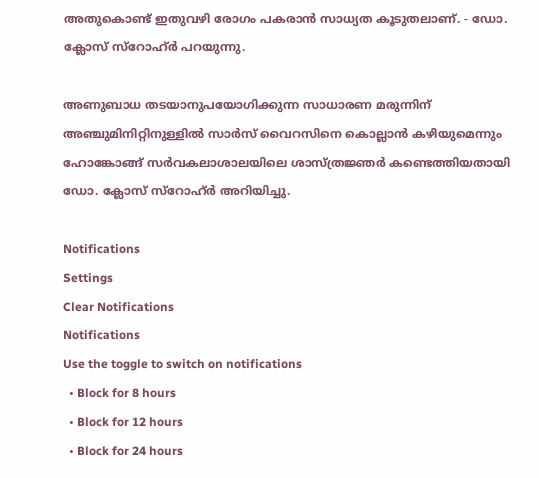അതുകൊണ്ട് ഇതുവഴി രോഗം പകരാന്‍ സാധ്യത കൂടുതലാണ്. - ഡോ. ക്ലോസ് സ്റോഹ്ര്‍ പറയുന്നു.

അണുബാധ തടയാനുപയോഗിക്കുന്ന സാധാരണ മരുന്നിന് അഞ്ചുമിനിറ്റിനുള്ളില്‍ സാര്‍സ് വൈറസിനെ കൊല്ലാന്‍ കഴിയുമെന്നും ഹോങ്കോങ്ങ് സര്‍വകലാശാലയിലെ ശാസ്ത്രജ്ഞര്‍ കണ്ടെത്തിയതായി ഡോ. ക്ലോസ് സ്റോഹ്ര്‍ അറിയിച്ചു.

Notifications
Settings
Clear Notifications
Notifications
Use the toggle to switch on notifications
  • Block for 8 hours
  • Block for 12 hours
  • Block for 24 hours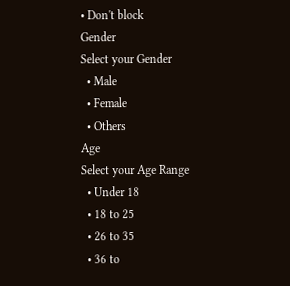• Don't block
Gender
Select your Gender
  • Male
  • Female
  • Others
Age
Select your Age Range
  • Under 18
  • 18 to 25
  • 26 to 35
  • 36 to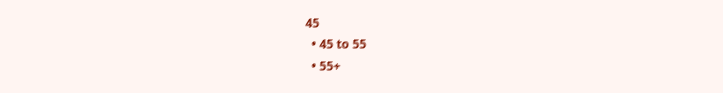45
  • 45 to 55
  • 55+